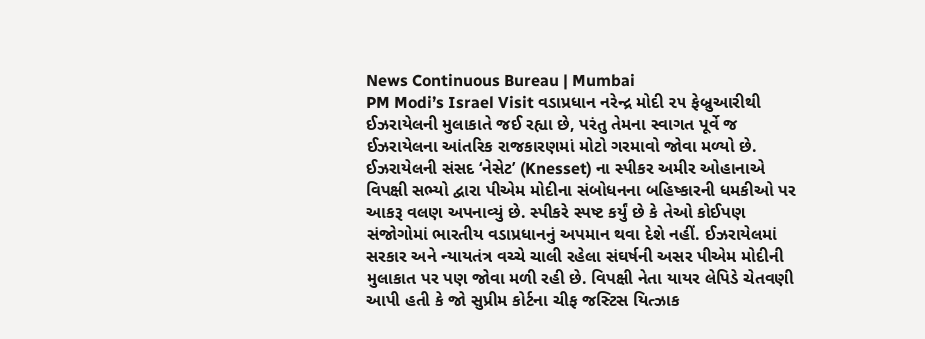News Continuous Bureau | Mumbai
PM Modi’s Israel Visit વડાપ્રધાન નરેન્દ્ર મોદી ૨૫ ફેબ્રુઆરીથી ઈઝરાયેલની મુલાકાતે જઈ રહ્યા છે, પરંતુ તેમના સ્વાગત પૂર્વે જ ઈઝરાયેલના આંતરિક રાજકારણમાં મોટો ગરમાવો જોવા મળ્યો છે. ઈઝરાયેલની સંસદ ‘નેસેટ’ (Knesset) ના સ્પીકર અમીર ઓહાનાએ વિપક્ષી સભ્યો દ્વારા પીએમ મોદીના સંબોધનના બહિષ્કારની ધમકીઓ પર આકરૂ વલણ અપનાવ્યું છે. સ્પીકરે સ્પષ્ટ કર્યું છે કે તેઓ કોઈપણ સંજોગોમાં ભારતીય વડાપ્રધાનનું અપમાન થવા દેશે નહીં. ઈઝરાયેલમાં સરકાર અને ન્યાયતંત્ર વચ્ચે ચાલી રહેલા સંઘર્ષની અસર પીએમ મોદીની મુલાકાત પર પણ જોવા મળી રહી છે. વિપક્ષી નેતા યાયર લેપિડે ચેતવણી આપી હતી કે જો સુપ્રીમ કોર્ટના ચીફ જસ્ટિસ યિત્ઝાક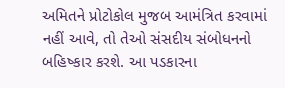અમિતને પ્રોટોકોલ મુજબ આમંત્રિત કરવામાં નહીં આવે, તો તેઓ સંસદીય સંબોધનનો બહિષ્કાર કરશે. આ પડકારના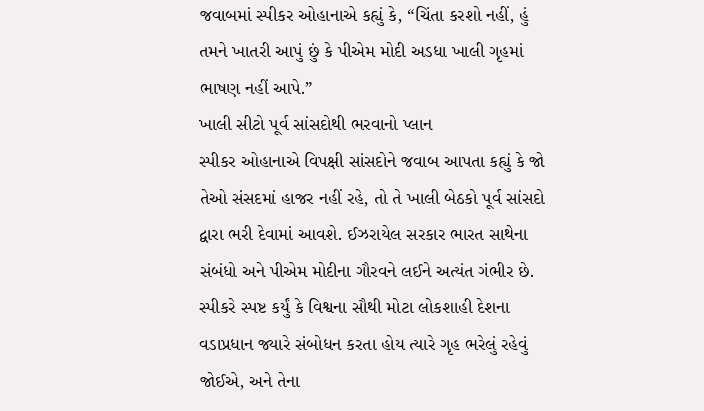જવાબમાં સ્પીકર ઓહાનાએ કહ્યું કે, “ચિંતા કરશો નહીં, હું તમને ખાતરી આપું છું કે પીએમ મોદી અડધા ખાલી ગૃહમાં ભાષણ નહીં આપે.”
ખાલી સીટો પૂર્વ સાંસદોથી ભરવાનો પ્લાન
સ્પીકર ઓહાનાએ વિપક્ષી સાંસદોને જવાબ આપતા કહ્યું કે જો તેઓ સંસદમાં હાજર નહીં રહે, તો તે ખાલી બેઠકો પૂર્વ સાંસદો દ્વારા ભરી દેવામાં આવશે. ઈઝરાયેલ સરકાર ભારત સાથેના સંબંધો અને પીએમ મોદીના ગૌરવને લઈને અત્યંત ગંભીર છે. સ્પીકરે સ્પષ્ટ કર્યું કે વિશ્વના સૌથી મોટા લોકશાહી દેશના વડાપ્રધાન જ્યારે સંબોધન કરતા હોય ત્યારે ગૃહ ભરેલું રહેવું જોઈએ, અને તેના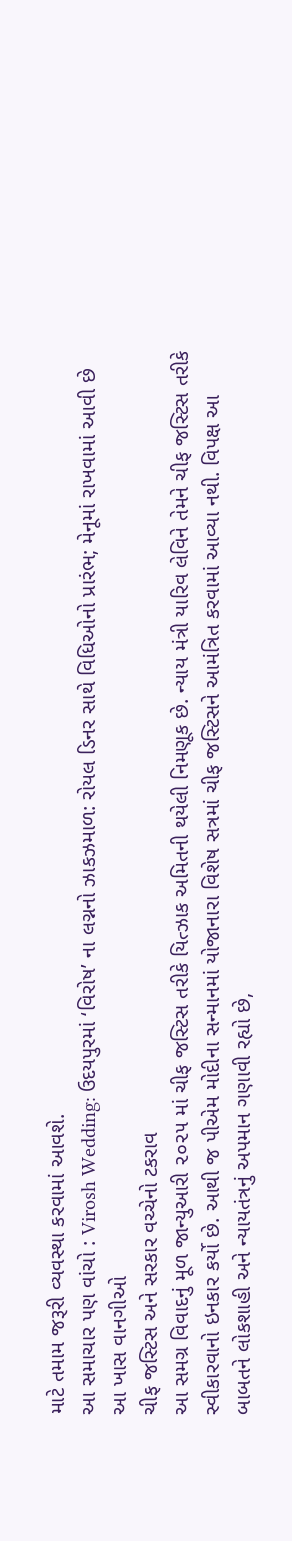માટે તમામ જરૂરી વ્યવસ્થા કરવામાં આવશે.
આ સમાચાર પણ વાંચો : Virosh Wedding: ઉદયપુરમાં ‘વિરોષ’ ના લગ્નનો ઝાકઝમાળ: રોયલ ડિનર સાથે વિધિઓનો પ્રારંભ; મેનૂમાં રાખવામાં આવી છે આ ખાસ વાનગીઓ
ચીફ જસ્ટિસ અને સરકાર વચ્ચેનો ટકરાવ
આ સમગ્ર વિવાદનું મૂળ જાન્યુઆરી ૨૦૨૫ માં ચીફ જસ્ટિસ તરીકે યિત્ઝાક અમિતની થયેલી નિમણૂક છે. ન્યાય મંત્રી યારિવ લેવિને તેમને ચીફ જસ્ટિસ તરીકે સ્વીકારવાનો ઇનકાર કર્યો છે. આથી જ પીએમ મોદીના સન્માનમાં યોજાનારા વિશેષ સત્રમાં ચીફ જસ્ટિસને આમંત્રિત કરવામાં આવ્યા નથી. વિપક્ષ આ બાબતને લોકશાહી અને ન્યાયતંત્રનું અપમાન ગણાવી રહ્યો છે,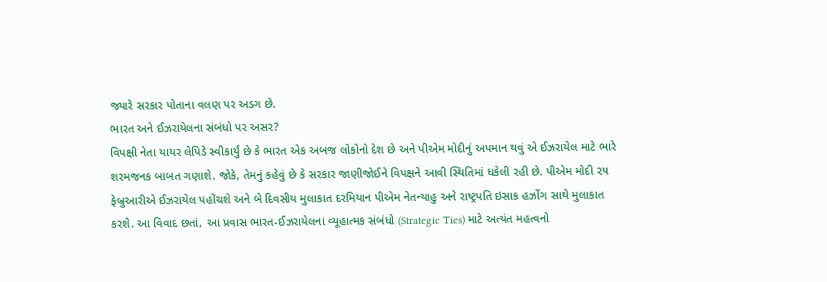જ્યારે સરકાર પોતાના વલણ પર અડગ છે.
ભારત અને ઈઝરાયેલના સંબંધો પર અસર?
વિપક્ષી નેતા યાયર લેપિડે સ્વીકાર્યું છે કે ભારત એક અબજ લોકોનો દેશ છે અને પીએમ મોદીનું અપમાન થવું એ ઈઝરાયેલ માટે ભારે શરમજનક બાબત ગણાશે. જોકે, તેમનું કહેવું છે કે સરકાર જાણીજોઈને વિપક્ષને આવી સ્થિતિમાં ધકેલી રહી છે. પીએમ મોદી ૨૫ ફેબ્રુઆરીએ ઈઝરાયેલ પહોંચશે અને બે દિવસીય મુલાકાત દરમિયાન પીએમ નેતન્યાહુ અને રાષ્ટ્રપતિ ઇસાક હર્ઝોગ સાથે મુલાકાત કરશે. આ વિવાદ છતાં, આ પ્રવાસ ભારત-ઈઝરાયેલના વ્યૂહાત્મક સંબંધો (Strategic Ties) માટે અત્યંત મહત્વનો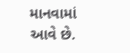માનવામાં આવે છે.